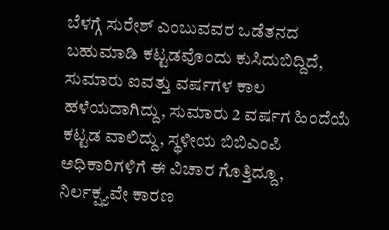ಬೆಳಗ್ಗೆ ಸುರೇಶ್ ಎಂಬುವವರ ಒಡೆತನದ ಬಹುಮಾಡಿ ಕಟ್ಟಡವೊಂದು ಕುಸಿದುಬಿದ್ದಿದೆ, ಸುಮಾರು ಐವತ್ತು ವರ್ಷಗಳ ಕಾಲ ಹಳೆಯದಾಗಿದ್ದು, ಸುಮಾರು 2 ವರ್ಷಗ ಹಿಂದೆಯೆ ಕಟ್ಟಡ ವಾಲಿದ್ದು, ಸ್ಥಳೀಯ ಬಿಬಿಎಂಪಿ ಅಧಿಕಾರಿಗಳಿಗೆ ಈ ವಿಚಾರ ಗೊತ್ತಿದ್ದೂ, ನಿರ್ಲಕ್ಷ್ಯವೇ ಕಾರಣ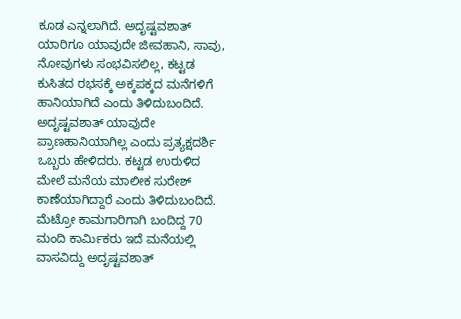ಕೂಡ ಎನ್ನಲಾಗಿದೆ. ಅದೃಷ್ಟವಶಾತ್ ಯಾರಿಗೂ ಯಾವುದೇ ಜೀವಹಾನಿ, ಸಾವು, ನೋವುಗಳು ಸಂಭವಿಸಲಿಲ್ಲ, ಕಟ್ಟಡ ಕುಸಿತದ ರಭಸಕ್ಕೆ ಅಕ್ಕಪಕ್ಕದ ಮನೆಗಳಿಗೆ ಹಾನಿಯಾಗಿದೆ ಎಂದು ತಿಳಿದುಬಂದಿದೆ. ಅದೃಷ್ಟವಶಾತ್ ಯಾವುದೇ ಪ್ರಾಣಹಾನಿಯಾಗಿಲ್ಲ ಎಂದು ಪ್ರತ್ಯಕ್ಷದರ್ಶಿ ಒಬ್ಬರು ಹೇಳಿದರು. ಕಟ್ಟಡ ಉರುಳಿದ ಮೇಲೆ ಮನೆಯ ಮಾಲೀಕ ಸುರೇಶ್ ಕಾಣೆಯಾಗಿದ್ದಾರೆ ಎಂದು ತಿಳಿದುಬಂದಿದೆ. ಮೆಟ್ರೋ ಕಾಮಗಾರಿಗಾಗಿ ಬಂದಿದ್ದ 70 ಮಂದಿ ಕಾರ್ಮಿಕರು ಇದೆ ಮನೆಯಲ್ಲಿ ವಾಸವಿದ್ದು ಅದೃಷ್ಟವಶಾತ್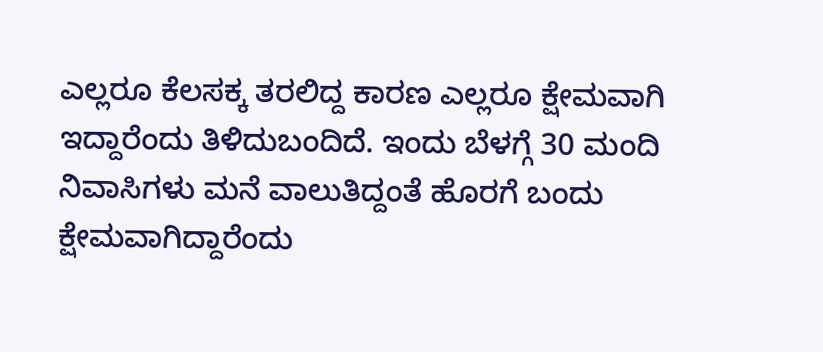ಎಲ್ಲರೂ ಕೆಲಸಕ್ಕ ತರಲಿದ್ದ ಕಾರಣ ಎಲ್ಲರೂ ಕ್ಷೇಮವಾಗಿ ಇದ್ದಾರೆಂದು ತಿಳಿದುಬಂದಿದೆ. ಇಂದು ಬೆಳಗ್ಗೆ 30 ಮಂದಿ ನಿವಾಸಿಗಳು ಮನೆ ವಾಲುತಿದ್ದಂತೆ ಹೊರಗೆ ಬಂದು ಕ್ಷೇಮವಾಗಿದ್ದಾರೆಂದು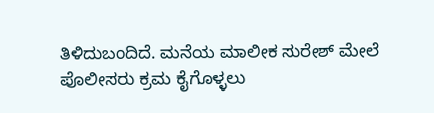ತಿಳಿದುಬಂದಿದೆ. ಮನೆಯ ಮಾಲೀಕ ಸುರೇಶ್ ಮೇಲೆ ಪೊಲೀಸರು ಕ್ರಮ ಕೈಗೊಳ್ಳಲು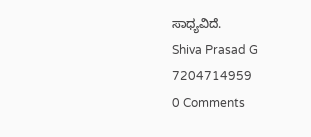ಸಾಧ್ಯವಿದೆ.
Shiva Prasad G 7204714959
0 Comments